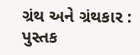ગ્રંથ અને ગ્રંથકાર : પુસ્તક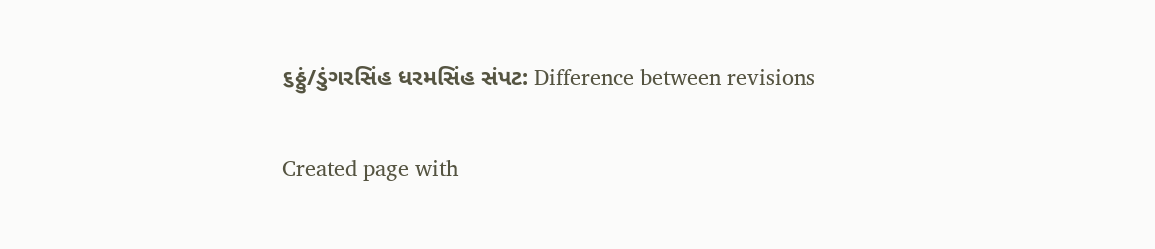૬ઠ્ઠું/ડુંગરસિંહ ધરમસિંહ સંપટ: Difference between revisions

Created page with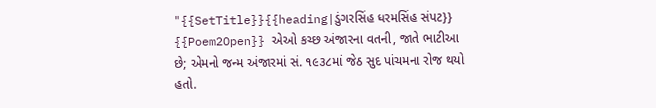"{{SetTitle}}{{heading|ડુંગરસિંહ ધરમસિંહ સંપટ}} {{Poem2Open}} એઓ કચ્છ અંજારના વતની, જાતે ભાટીઆ છે; એમનો જન્મ અંજારમાં સં. ૧૯૩૮માં જેઠ સુદ પાંચમના રોજ થયો હતો.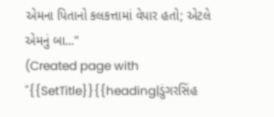એમના પિતાનો કલકત્તામાં વેપાર હતો; એટલે એમનું બા..."
(Created page with "{{SetTitle}}{{heading|ડુંગરસિંહ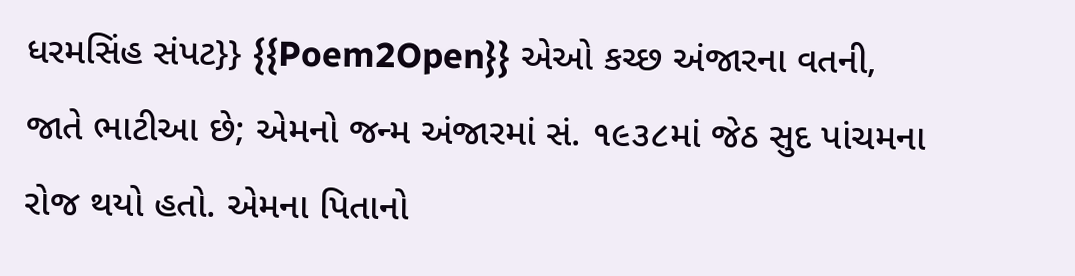ધરમસિંહ સંપટ}} {{Poem2Open}} એઓ કચ્છ અંજારના વતની, જાતે ભાટીઆ છે; એમનો જન્મ અંજારમાં સં. ૧૯૩૮માં જેઠ સુદ પાંચમના રોજ થયો હતો. એમના પિતાનો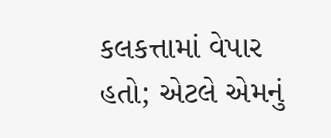કલકત્તામાં વેપાર હતો; એટલે એમનું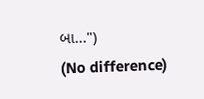બા...")
(No difference)